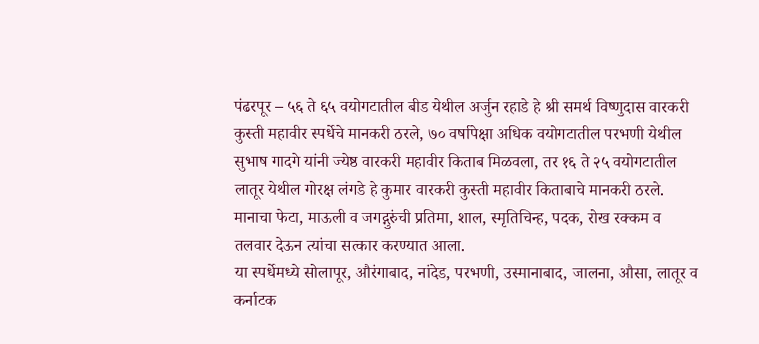पंढरपूर – ५६ ते ६५ वयोगटातील बीड येथील अर्जुन रहाडे हे श्री समर्थ विष्णुदास वारकरी कुस्ती महावीर स्पर्धेचे मानकरी ठरले, ७० वर्षापेक्षा अधिक वयोगटातील परभणी येथील सुभाष गादगे यांनी ज्येष्ठ वारकरी महावीर किताब मिळवला, तर १६ ते २५ वयोगटातील लातूर येथील गोरक्ष लंगडे हे कुमार वारकरी कुस्ती महावीर किताबाचे मानकरी ठरले.
मानाचा फेटा, माऊली व जगद्गुरुंची प्रतिमा, शाल, स्मृतिचिन्ह, पदक, रोख रक्कम व तलवार देऊन त्यांचा सत्कार करण्यात आला.
या स्पर्धेमध्ये सोलापूर, औरंगाबाद, नांदेड, परभणी, उस्मानाबाद, जालना, औसा, लातूर व कर्नाटक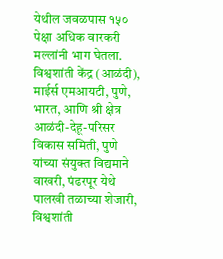येथील जवळपास १५० पेक्षा अधिक वारकरी मल्लांनी भाग घेतला.
विश्वशांती केंद्र (आळंदी), माईर्स एमआयटी, पुणे, भारत, आणि श्री क्षेत्र आळंदी-देहू-परिसर विकास समिती, पुणे यांच्या संयुक्त विद्यमाने वाखरी, पंढरपूर येथे पालखी तळाच्या शेजारी, विश्वशांती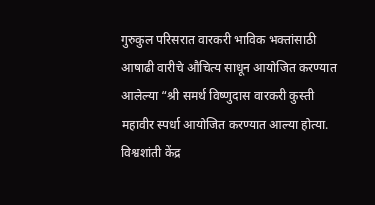गुरुकुल परिसरात वारकरी भाविक भक्तांसाठी आषाढी वारीचे औचित्य साधून आयोजित करण्यात आलेल्या “श्री समर्थ विष्णुदास वारकरी कुस्ती महावीर स्पर्धा आयोजित करण्यात आल्या होत्या.
विश्वशांती केंद्र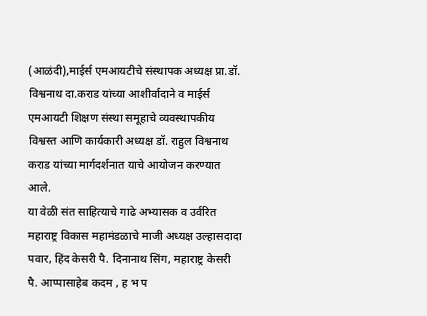(आळंदी),माईर्स एमआयटीचे संस्थापक अध्यक्ष प्रा.डॉ. विश्वनाथ दा.कराड यांच्या आशीर्वादाने व माईर्स एमआयटी शिक्षण संस्था समूहाचे व्यवस्थापकीय विश्वस्त आणि कार्यकारी अध्यक्ष डॉ. राहुल विश्वनाथ कराड यांच्या मार्गदर्शनात याचे आयोजन करण्यात आले.
या वेळी संत साहित्याचे गाढे अभ्यासक व उर्वरित महाराष्ट्र विकास महामंडळाचे माजी अध्यक्ष उल्हासदादा पवार, हिंद केसरी पै. दिनानाथ सिंग, महाराष्ट्र केसरी पै. आप्पासाहेब कदम , ह भ प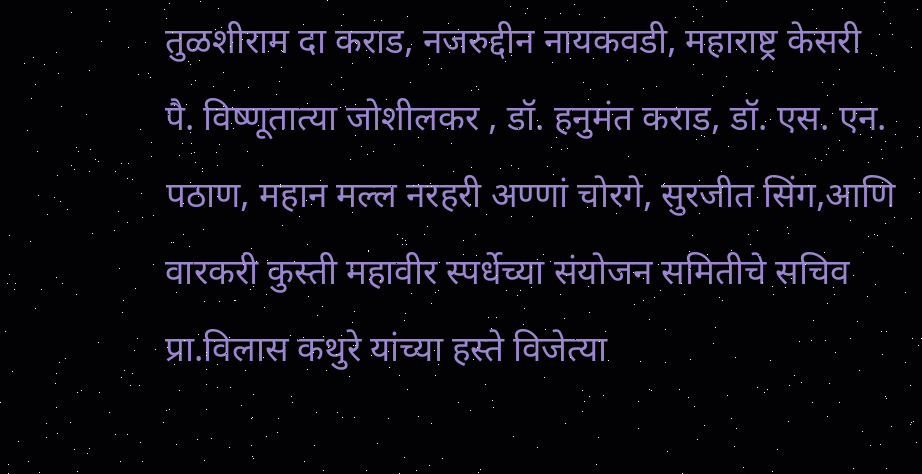तुळशीराम दा कराड, नजरुद्दीन नायकवडी, महाराष्ट्र केसरी पै. विष्णूतात्या जोशीलकर , डॉ. हनुमंत कराड, डॉ. एस. एन. पठाण, महान मल्ल नरहरी अण्णां चोरगे, सुरजीत सिंग,आणि वारकरी कुस्ती महावीर स्पर्धेच्या संयोजन समितीचे सचिव प्रा.विलास कथुरे यांच्या हस्ते विजेत्या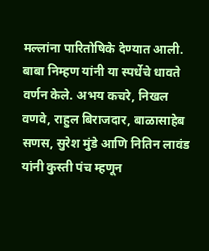मल्लांना पारितोषिके देण्यात आली.
बाबा निम्हण यांनी या स्पर्धेचे धावते वर्णन केले. अभय कचरे, निखल वणवे, राहुल बिराजदार, बाळासाहेब सणस, सुरेश मुंडे आणि नितिन लावंड यांनी कुस्ती पंच म्हणून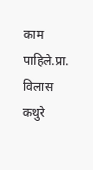काम पाहिले.प्रा. विलास कथुरे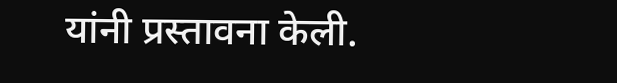यांनी प्रस्तावना केली.